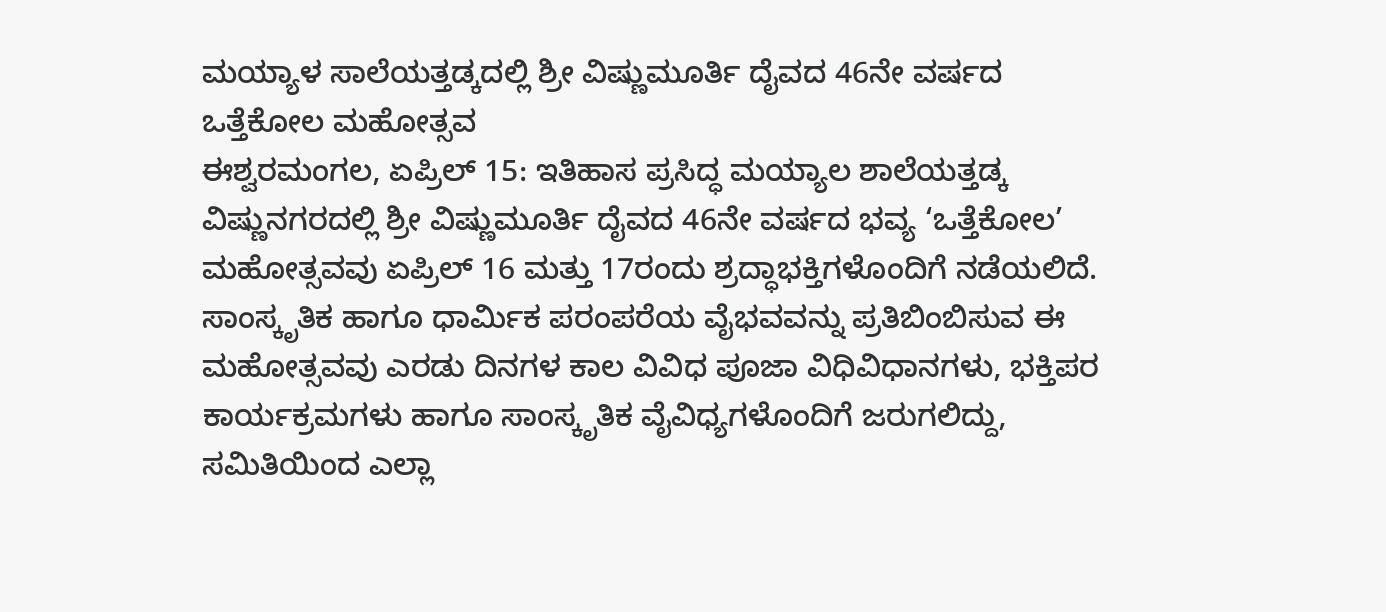ಮಯ್ಯಾಳ ಸಾಲೆಯತ್ತಡ್ಕದಲ್ಲಿ ಶ್ರೀ ವಿಷ್ಣುಮೂರ್ತಿ ದೈವದ 46ನೇ ವರ್ಷದ ಒತ್ತೆಕೋಲ ಮಹೋತ್ಸವ
ಈಶ್ವರಮಂಗಲ, ಏಪ್ರಿಲ್ 15: ಇತಿಹಾಸ ಪ್ರಸಿದ್ಧ ಮಯ್ಯಾಲ ಶಾಲೆಯತ್ತಡ್ಕ ವಿಷ್ಣುನಗರದಲ್ಲಿ ಶ್ರೀ ವಿಷ್ಣುಮೂರ್ತಿ ದೈವದ 46ನೇ ವರ್ಷದ ಭವ್ಯ ‘ಒತ್ತೆಕೋಲ’ ಮಹೋತ್ಸವವು ಏಪ್ರಿಲ್ 16 ಮತ್ತು 17ರಂದು ಶ್ರದ್ಧಾಭಕ್ತಿಗಳೊಂದಿಗೆ ನಡೆಯಲಿದೆ.
ಸಾಂಸ್ಕೃತಿಕ ಹಾಗೂ ಧಾರ್ಮಿಕ ಪರಂಪರೆಯ ವೈಭವವನ್ನು ಪ್ರತಿಬಿಂಬಿಸುವ ಈ ಮಹೋತ್ಸವವು ಎರಡು ದಿನಗಳ ಕಾಲ ವಿವಿಧ ಪೂಜಾ ವಿಧಿವಿಧಾನಗಳು, ಭಕ್ತಿಪರ ಕಾರ್ಯಕ್ರಮಗಳು ಹಾಗೂ ಸಾಂಸ್ಕೃತಿಕ ವೈವಿಧ್ಯಗಳೊಂದಿಗೆ ಜರುಗಲಿದ್ದು, ಸಮಿತಿಯಿಂದ ಎಲ್ಲಾ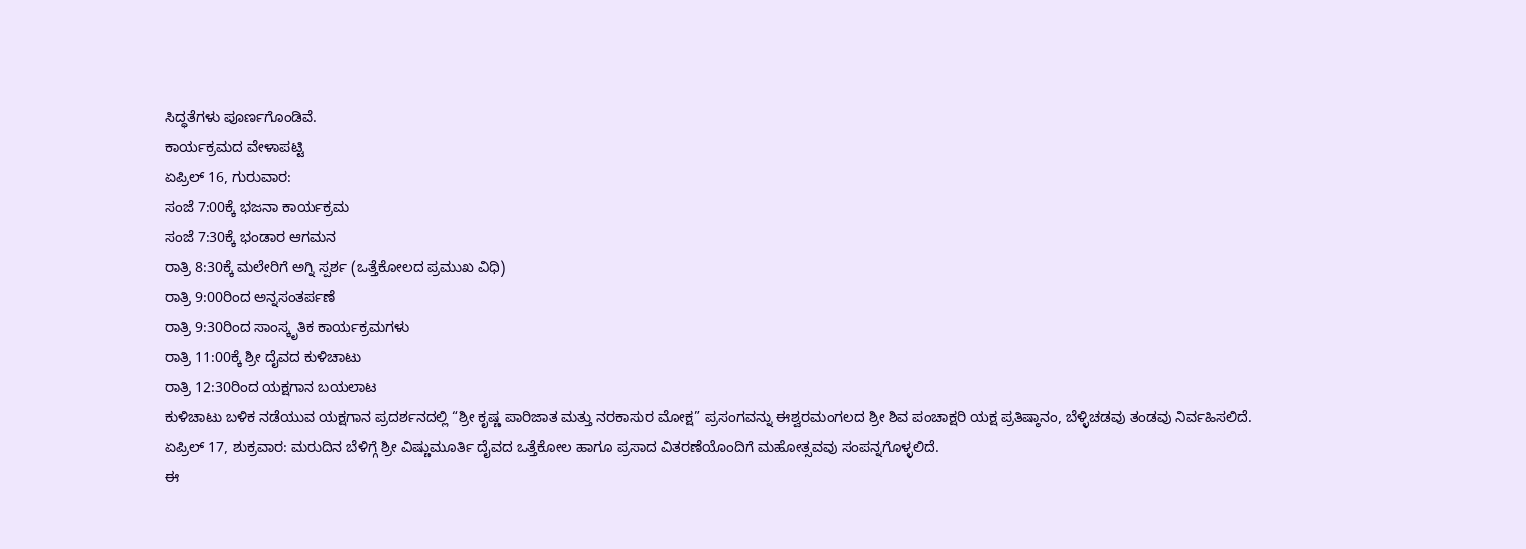ಸಿದ್ಧತೆಗಳು ಪೂರ್ಣಗೊಂಡಿವೆ.
ಕಾರ್ಯಕ್ರಮದ ವೇಳಾಪಟ್ಟಿ
ಏಪ್ರಿಲ್ 16, ಗುರುವಾರ:
ಸಂಜೆ 7:00ಕ್ಕೆ ಭಜನಾ ಕಾರ್ಯಕ್ರಮ
ಸಂಜೆ 7:30ಕ್ಕೆ ಭಂಡಾರ ಆಗಮನ
ರಾತ್ರಿ 8:30ಕ್ಕೆ ಮಲೇರಿಗೆ ಅಗ್ನಿ ಸ್ಪರ್ಶ (ಒತ್ತೆಕೋಲದ ಪ್ರಮುಖ ವಿಧಿ)
ರಾತ್ರಿ 9:00ರಿಂದ ಅನ್ನಸಂತರ್ಪಣೆ
ರಾತ್ರಿ 9:30ರಿಂದ ಸಾಂಸ್ಕೃತಿಕ ಕಾರ್ಯಕ್ರಮಗಳು
ರಾತ್ರಿ 11:00ಕ್ಕೆ ಶ್ರೀ ದೈವದ ಕುಳಿಚಾಟು
ರಾತ್ರಿ 12:30ರಿಂದ ಯಕ್ಷಗಾನ ಬಯಲಾಟ
ಕುಳಿಚಾಟು ಬಳಿಕ ನಡೆಯುವ ಯಕ್ಷಗಾನ ಪ್ರದರ್ಶನದಲ್ಲಿ “ಶ್ರೀ ಕೃಷ್ಣ ಪಾರಿಜಾತ ಮತ್ತು ನರಕಾಸುರ ಮೋಕ್ಷ” ಪ್ರಸಂಗವನ್ನು ಈಶ್ವರಮಂಗಲದ ಶ್ರೀ ಶಿವ ಪಂಚಾಕ್ಷರಿ ಯಕ್ಷ ಪ್ರತಿಷ್ಠಾನಂ, ಬೆಳ್ಳಿಚಡವು ತಂಡವು ನಿರ್ವಹಿಸಲಿದೆ.
ಏಪ್ರಿಲ್ 17, ಶುಕ್ರವಾರ: ಮರುದಿನ ಬೆಳಿಗ್ಗೆ ಶ್ರೀ ವಿಷ್ಣುಮೂರ್ತಿ ದೈವದ ಒತ್ತೆಕೋಲ ಹಾಗೂ ಪ್ರಸಾದ ವಿತರಣೆಯೊಂದಿಗೆ ಮಹೋತ್ಸವವು ಸಂಪನ್ನಗೊಳ್ಳಲಿದೆ.
ಈ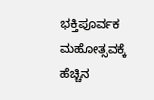ಭಕ್ತಿಪೂರ್ವಕ ಮಹೋತ್ಸವಕ್ಕೆ ಹೆಚ್ಚಿನ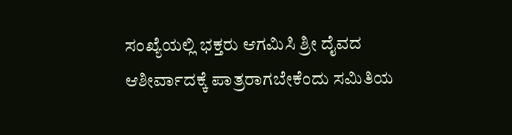ಸಂಖ್ಯೆಯಲ್ಲಿ ಭಕ್ತರು ಆಗಮಿಸಿ ಶ್ರೀ ದೈವದ ಆಶೀರ್ವಾದಕ್ಕೆ ಪಾತ್ರರಾಗಬೇಕೆಂದು ಸಮಿತಿಯ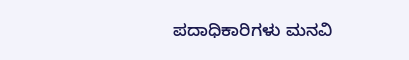ಪದಾಧಿಕಾರಿಗಳು ಮನವಿ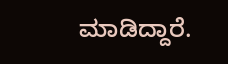ಮಾಡಿದ್ದಾರೆ.